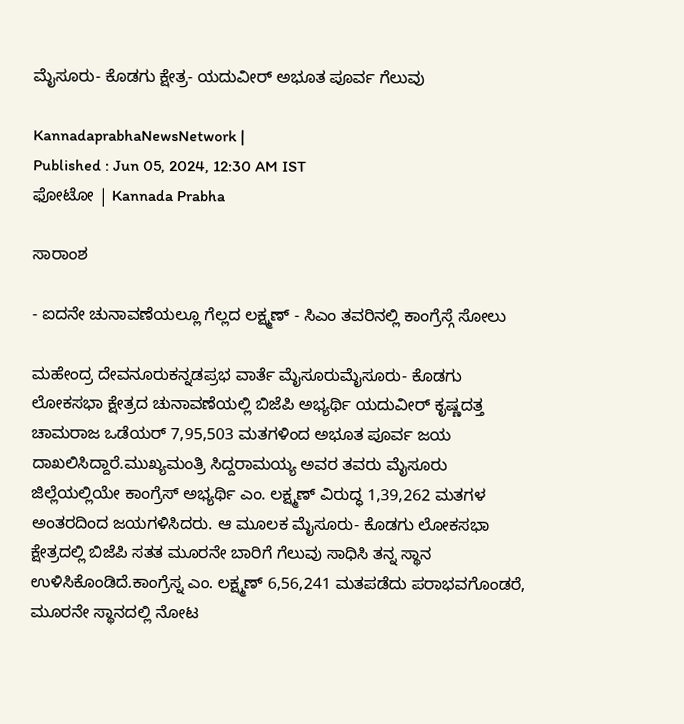ಮೈಸೂರು- ಕೊಡಗು ಕ್ಷೇತ್ರ- ಯದುವೀರ್ ಅಭೂತ ಪೂರ್ವ ಗೆಲುವು

KannadaprabhaNewsNetwork |
Published : Jun 05, 2024, 12:30 AM IST
ಫೋಟೋ | Kannada Prabha

ಸಾರಾಂಶ

- ಐದನೇ ಚುನಾವಣೆಯಲ್ಲೂ ಗೆಲ್ಲದ ಲಕ್ಷ್ಮಣ್ - ಸಿಎಂ ತವರಿನಲ್ಲಿ ಕಾಂಗ್ರೆಸ್ಗೆ ಸೋಲು

ಮಹೇಂದ್ರ ದೇವನೂರುಕನ್ನಡಪ್ರಭ ವಾರ್ತೆ ಮೈಸೂರುಮೈಸೂರು- ಕೊಡಗು ಲೋಕಸಭಾ ಕ್ಷೇತ್ರದ ಚುನಾವಣೆಯಲ್ಲಿ ಬಿಜೆಪಿ ಅಭ್ಯರ್ಥಿ ಯದುವೀರ್ ಕೃಷ್ಣದತ್ತ ಚಾಮರಾಜ ಒಡೆಯರ್ 7,95,503 ಮತಗಳಿಂದ ಅಭೂತ ಪೂರ್ವ ಜಯ ದಾಖಲಿಸಿದ್ದಾರೆ.ಮುಖ್ಯಮಂತ್ರಿ ಸಿದ್ದರಾಮಯ್ಯ ಅವರ ತವರು ಮೈಸೂರು ಜಿಲ್ಲೆಯಲ್ಲಿಯೇ ಕಾಂಗ್ರೆಸ್ ಅಭ್ಯರ್ಥಿ ಎಂ. ಲಕ್ಷ್ಮಣ್ ವಿರುದ್ಧ 1,39,262 ಮತಗಳ ಅಂತರದಿಂದ ಜಯಗಳಿಸಿದರು. ಆ ಮೂಲಕ ಮೈಸೂರು- ಕೊಡಗು ಲೋಕಸಭಾ ಕ್ಷೇತ್ರದಲ್ಲಿ ಬಿಜೆಪಿ ಸತತ ಮೂರನೇ ಬಾರಿಗೆ ಗೆಲುವು ಸಾಧಿಸಿ ತನ್ನ ಸ್ಥಾನ ಉಳಿಸಿಕೊಂಡಿದೆ.ಕಾಂಗ್ರೆಸ್ನ ಎಂ. ಲಕ್ಷ್ಮಣ್ 6,56,241 ಮತಪಡೆದು ಪರಾಭವಗೊಂಡರೆ, ಮೂರನೇ ಸ್ಥಾನದಲ್ಲಿ ನೋಟ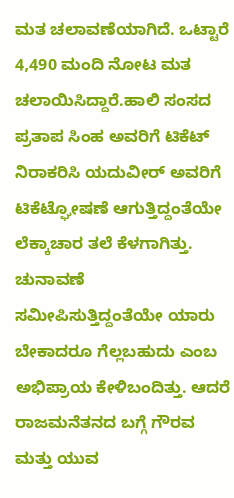ಮತ ಚಲಾವಣೆಯಾಗಿದೆ. ಒಟ್ಟಾರೆ 4,490 ಮಂದಿ ನೋಟ ಮತ ಚಲಾಯಿಸಿದ್ದಾರೆ.ಹಾಲಿ ಸಂಸದ ಪ್ರತಾಪ ಸಿಂಹ ಅವರಿಗೆ ಟಿಕೆಟ್ ನಿರಾಕರಿಸಿ ಯದುವೀರ್ ಅವರಿಗೆ ಟಿಕೆಟ್ಘೋಷಣೆ ಆಗುತ್ತಿದ್ದಂತೆಯೇ ಲೆಕ್ಕಾಚಾರ ತಲೆ ಕೆಳಗಾಗಿತ್ತು. ಚುನಾವಣೆ ಸಮೀಪಿಸುತ್ತಿದ್ದಂತೆಯೇ ಯಾರು ಬೇಕಾದರೂ ಗೆಲ್ಲಬಹುದು ಎಂಬ ಅಭಿಪ್ರಾಯ ಕೇಳಿಬಂದಿತ್ತು. ಆದರೆ ರಾಜಮನೆತನದ ಬಗ್ಗೆ ಗೌರವ ಮತ್ತು ಯುವ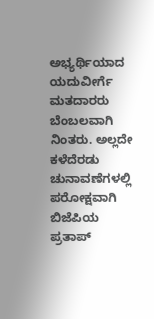ಅಭ್ಯರ್ಥಿಯಾದ ಯದುವೀರ್ಗೆ ಮತದಾರರು ಬೆಂಬಲವಾಗಿ ನಿಂತರು. ಅಲ್ಲದೇ ಕಳೆದೆರಡು ಚುನಾವಣೆಗಳಲ್ಲಿ ಪರೋಕ್ಷವಾಗಿ ಬಿಜೆಪಿಯ ಪ್ರತಾಪ್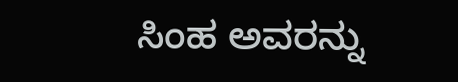ಸಿಂಹ ಅವರನ್ನು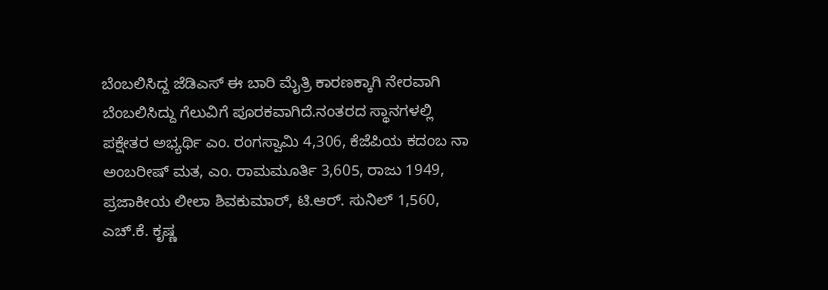ಬೆಂಬಲಿಸಿದ್ದ ಜೆಡಿಎಸ್ ಈ ಬಾರಿ ಮೈತ್ರಿ ಕಾರಣಕ್ಕಾಗಿ ನೇರವಾಗಿ ಬೆಂಬಲಿಸಿದ್ದು ಗೆಲುವಿಗೆ ಪೂರಕವಾಗಿದೆ.ನಂತರದ ಸ್ಥಾನಗಳಲ್ಲಿ ಪಕ್ಷೇತರ ಅಭ್ಯರ್ಥಿ ಎಂ. ರಂಗಸ್ವಾಮಿ 4,306, ಕೆಜೆಪಿಯ ಕದಂಬ ನಾ ಅಂಬರೀಷ್ ಮತ, ಎಂ. ರಾಮಮೂರ್ತಿ 3,605, ರಾಜು 1949, ಪ್ರಜಾಕೀಯ ಲೀಲಾ ಶಿವಕುಮಾರ್, ಟಿ.ಆರ್. ಸುನಿಲ್ 1,560, ಎಚ್.ಕೆ. ಕೃಷ್ಣ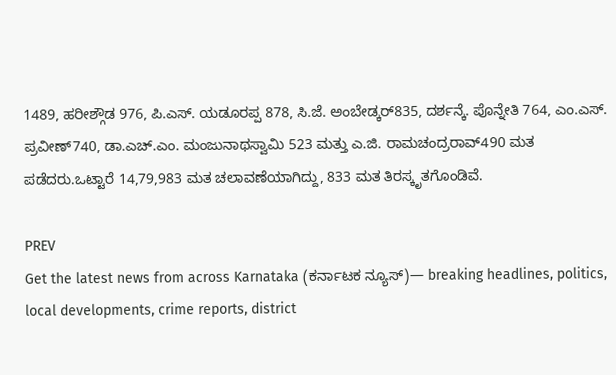1489, ಹರೀಶ್ಗೌಡ 976, ಪಿ.ಎಸ್. ಯಡೂರಪ್ಪ 878, ಸಿ.ಜೆ. ಅಂಬೇಡ್ಕರ್835, ದರ್ಶನ್ಕೆ. ಪೊನ್ನೇತಿ 764, ಎಂ.ಎಸ್. ಪ್ರವೀಣ್740, ಡಾ.ಎಚ್.ಎಂ. ಮಂಜುನಾಥಸ್ವಾಮಿ 523 ಮತ್ತು ಎ.ಜಿ. ರಾಮಚಂದ್ರರಾವ್490 ಮತ ಪಡೆದರು.ಒಟ್ಟಾರೆ 14,79,983 ಮತ ಚಲಾವಣೆಯಾಗಿದ್ದು, 833 ಮತ ತಿರಸ್ಕೃತಗೊಂಡಿವೆ.

PREV
Get the latest news from across Karnataka (ಕರ್ನಾಟಕ ನ್ಯೂಸ್)— breaking headlines, politics, local developments, crime reports, district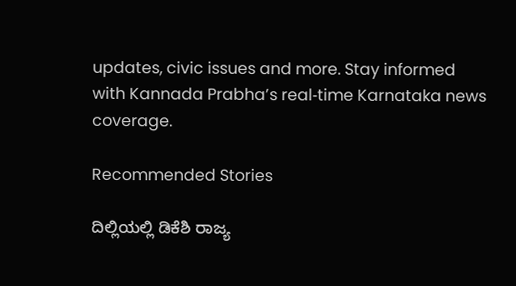updates, civic issues and more. Stay informed with Kannada Prabha’s real‑time Karnataka news coverage.

Recommended Stories

ದಿಲ್ಲಿಯಲ್ಲಿ ಡಿಕೆಶಿ ರಾಜ್ಯ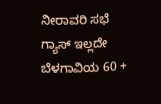ನೀರಾವರಿ ಸಭೆ
ಗ್ಯಾಸ್ ಇಲ್ಲದೇ ಬೆಳಗಾವಿಯ 60 +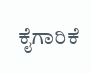ಕೈಗಾರಿಕೆ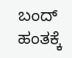ಬಂದ್‌ ಹಂತಕ್ಕೆ